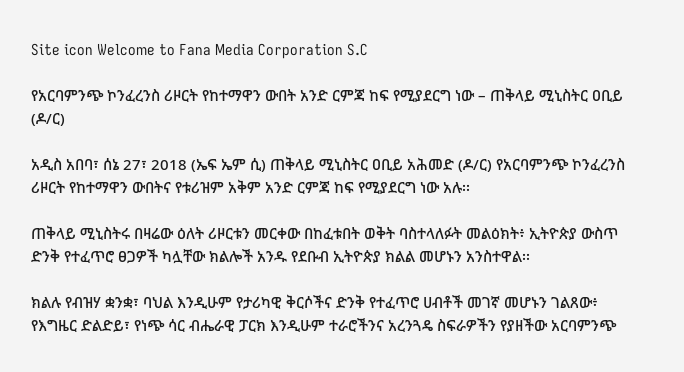Site icon Welcome to Fana Media Corporation S.C

የአርባምንጭ ኮንፈረንስ ሪዞርት የከተማዋን ውበት አንድ ርምጃ ከፍ የሚያደርግ ነው – ጠቅላይ ሚኒስትር ዐቢይ (ዶ/ር)

አዲስ አበባ፣ ሰኔ 27፣ 2018 (ኤፍ ኤም ሲ) ጠቅላይ ሚኒስትር ዐቢይ አሕመድ (ዶ/ር) የአርባምንጭ ኮንፈረንስ ሪዞርት የከተማዋን ውበትና የቱሪዝም አቅም አንድ ርምጃ ከፍ የሚያደርግ ነው አሉ፡፡

ጠቅላይ ሚኒስትሩ በዛሬው ዕለት ሪዞርቱን መርቀው በከፈቱበት ወቅት ባስተላለፉት መልዕክት፥ ኢትዮጵያ ውስጥ ድንቅ የተፈጥሮ ፀጋዎች ካሏቸው ክልሎች አንዱ የደቡብ ኢትዮጵያ ክልል መሆኑን አንስተዋል፡፡

ክልሉ የብዝሃ ቋንቋ፣ ባህል እንዲሁም የታሪካዊ ቅርሶችና ድንቅ የተፈጥሮ ሀብቶች መገኛ መሆኑን ገልጸው፥ የእግዜር ድልድይ፣ የነጭ ሳር ብሔራዊ ፓርክ እንዲሁም ተራሮችንና አረንጓዴ ስፍራዎችን የያዘችው አርባምንጭ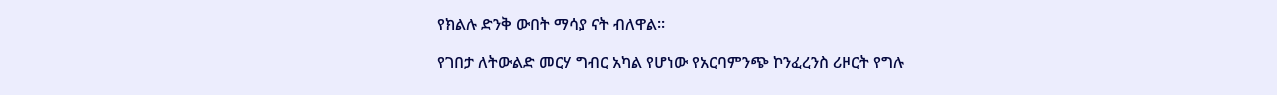የክልሉ ድንቅ ውበት ማሳያ ናት ብለዋል፡፡

የገበታ ለትውልድ መርሃ ግብር አካል የሆነው የአርባምንጭ ኮንፈረንስ ሪዞርት የግሉ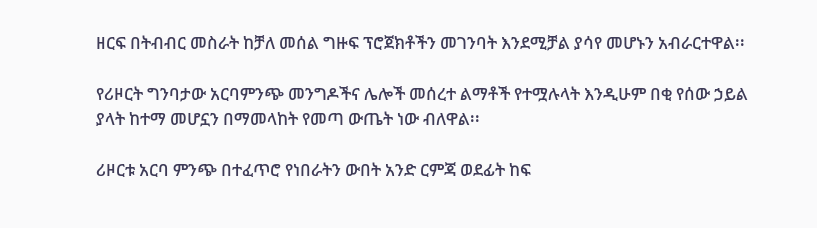ዘርፍ በትብብር መስራት ከቻለ መሰል ግዙፍ ፕሮጀክቶችን መገንባት እንደሚቻል ያሳየ መሆኑን አብራርተዋል፡፡

የሪዞርት ግንባታው አርባምንጭ መንግዶችና ሌሎች መሰረተ ልማቶች የተሟሉላት እንዲሁም በቂ የሰው ኃይል ያላት ከተማ መሆኗን በማመላከት የመጣ ውጤት ነው ብለዋል፡፡

ሪዞርቱ አርባ ምንጭ በተፈጥሮ የነበራትን ውበት አንድ ርምጃ ወደፊት ከፍ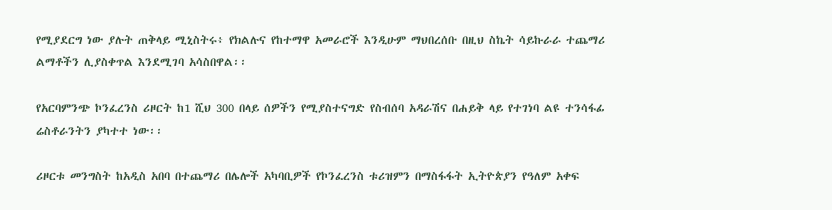የሚያደርግ ነው ያሉት ጠቅላይ ሚኒስትሩ፥ የክልሉና የከተማዋ አመራሮች እንዲሁም ማህበረሰቡ በዚህ ስኬት ሳይኩራራ ተጨማሪ ልማቶችን ሊያስቀጥል እንደሚገባ አሳስበዋል፡፡

የአርባምንጭ ኮንፈረንስ ሪዞርት ከ1 ሺህ 300 በላይ ሰዎችን የሚያስተናግድ የስብሰባ አዳራሽና በሐይቅ ላይ የተገነባ ልዩ ተንሳፋፊ ሬስቶራንትን ያካተተ ነው፡፡

ሪዞርቱ መንግስት ከአዲስ አበባ በተጨማሪ በሌሎች አካባቢዎች የኮንፈረንስ ቱሪዝምን በማስፋፋት ኢትዮጵያን የዓለም አቀፍ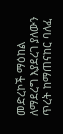መድረኮች ማዕከል ለማደረግ እያደረገ ያለውን ጥረት ከማጠናከር ባለፈ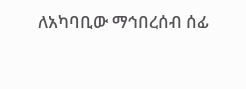ለአካባቢው ማኅበረሰብ ሰፊ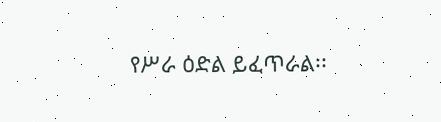የሥራ ዕድል ይፈጥራል፡፡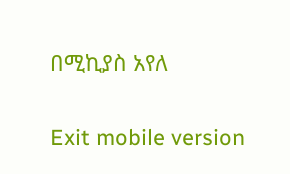በሚኪያስ አየለ

Exit mobile version